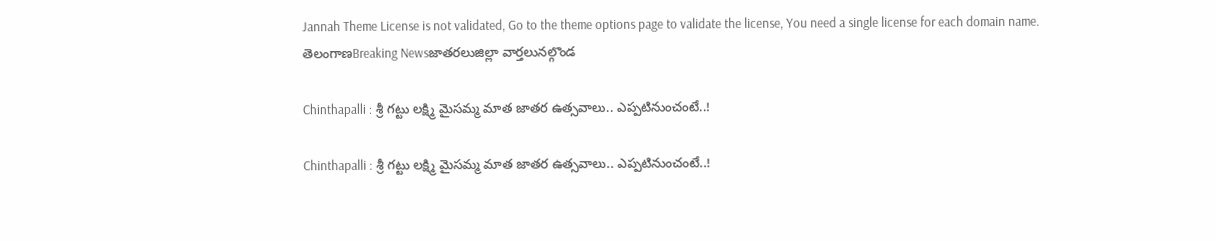Jannah Theme License is not validated, Go to the theme options page to validate the license, You need a single license for each domain name.
తెలంగాణBreaking Newsజాతరలుజిల్లా వార్తలునల్గొండ

Chinthapalli : శ్రీ గట్టు లక్ష్మి మైసమ్మ మాత జాతర ఉత్సవాలు.. ఎప్పటినుంచంటే..!

Chinthapalli : శ్రీ గట్టు లక్ష్మి మైసమ్మ మాత జాతర ఉత్సవాలు.. ఎప్పటినుంచంటే..!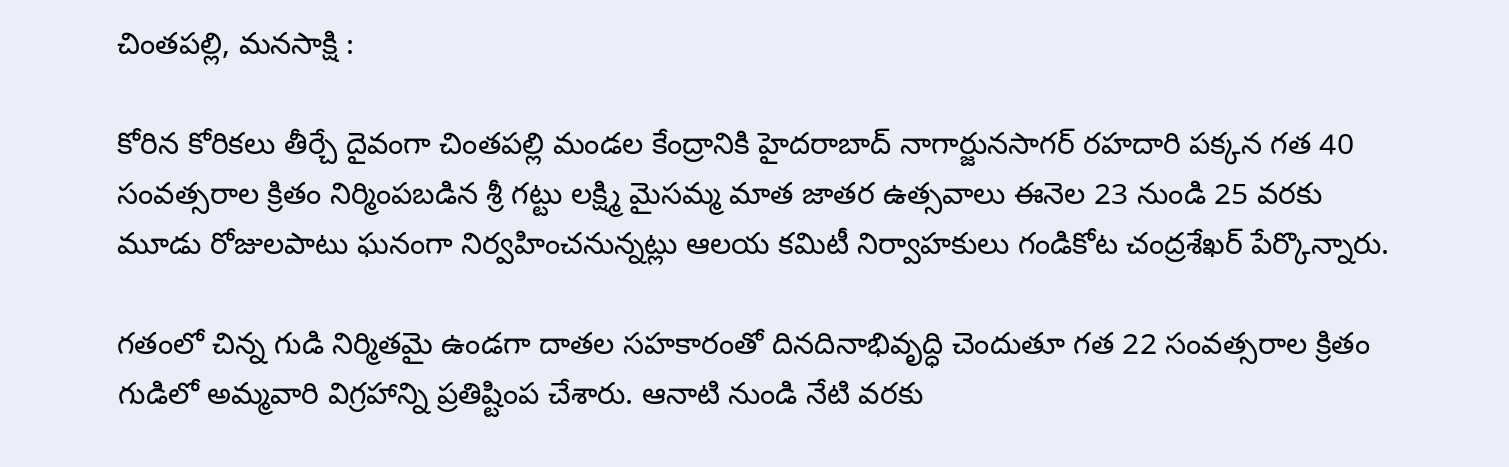చింతపల్లి, మనసాక్షి :

కోరిన కోరికలు తీర్చే దైవంగా చింతపల్లి మండల కేంద్రానికి హైదరాబాద్ నాగార్జునసాగర్ రహదారి పక్కన గత 40 సంవత్సరాల క్రితం నిర్మింపబడిన శ్రీ గట్టు లక్ష్మి మైసమ్మ మాత జాతర ఉత్సవాలు ఈనెల 23 నుండి 25 వరకు మూడు రోజులపాటు ఘనంగా నిర్వహించనున్నట్లు ఆలయ కమిటీ నిర్వాహకులు గండికోట చంద్రశేఖర్ పేర్కొన్నారు.

గతంలో చిన్న గుడి నిర్మితమై ఉండగా దాతల సహకారంతో దినదినాభివృద్ధి చెందుతూ గత 22 సంవత్సరాల క్రితం గుడిలో అమ్మవారి విగ్రహాన్ని ప్రతిష్టింప చేశారు. ఆనాటి నుండి నేటి వరకు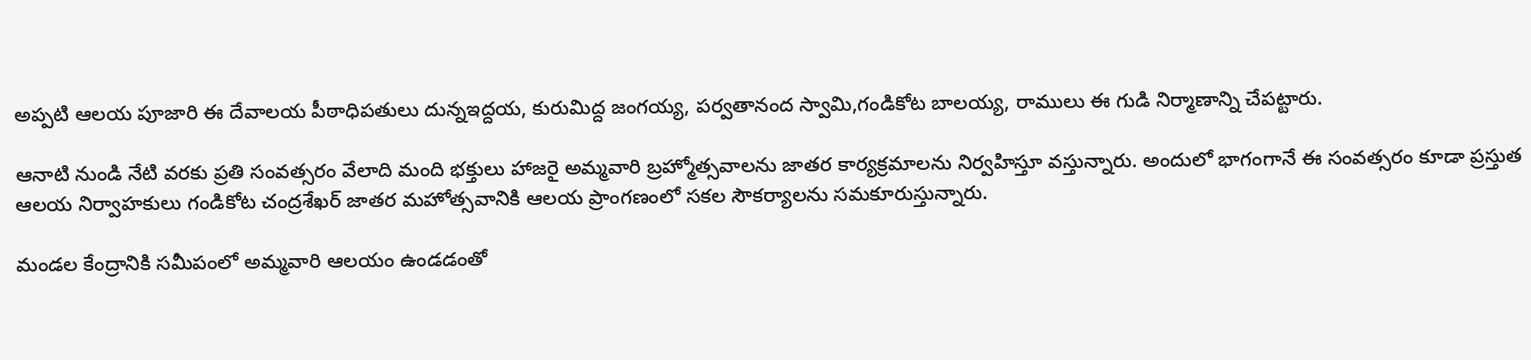అప్పటి ఆలయ పూజారి ఈ దేవాలయ పీఠాధిపతులు దున్నఇద్దయ, కురుమిద్ద జంగయ్య, పర్వతానంద స్వామి,గండికోట బాలయ్య, రాములు ఈ గుడి నిర్మాణాన్ని చేపట్టారు.

ఆనాటి నుండి నేటి వరకు ప్రతి సంవత్సరం వేలాది మంది భక్తులు హాజరై అమ్మవారి బ్రహ్మోత్సవాలను జాతర కార్యక్రమాలను నిర్వహిస్తూ వస్తున్నారు. అందులో భాగంగానే ఈ సంవత్సరం కూడా ప్రస్తుత ఆలయ నిర్వాహకులు గండికోట చంద్రశేఖర్ జాతర మహోత్సవానికి ఆలయ ప్రాంగణంలో సకల సౌకర్యాలను సమకూరుస్తున్నారు.

మండల కేంద్రానికి సమీపంలో అమ్మవారి ఆలయం ఉండడంతో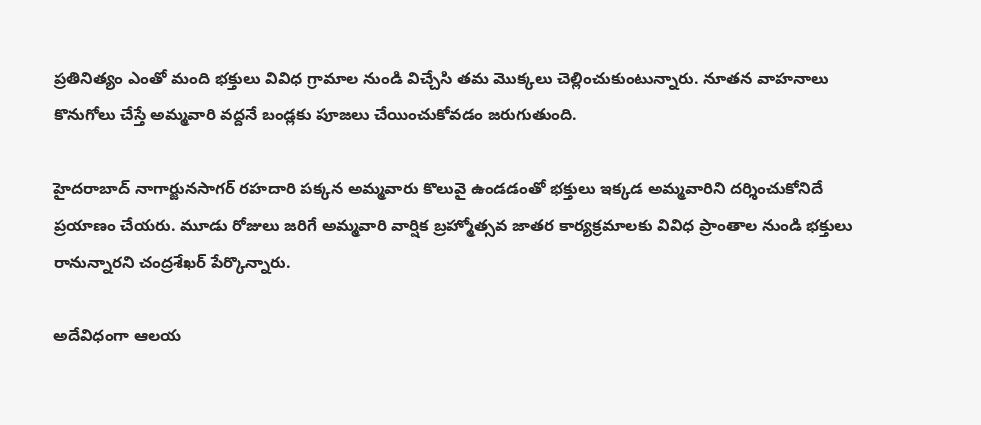ప్రతినిత్యం ఎంతో మంది భక్తులు వివిధ గ్రామాల నుండి విచ్చేసి తమ మొక్కలు చెల్లించుకుంటున్నారు. నూతన వాహనాలు కొనుగోలు చేస్తే అమ్మవారి వద్దనే బండ్లకు పూజలు చేయించుకోవడం జరుగుతుంది.

హైదరాబాద్ నాగార్జునసాగర్ రహదారి పక్కన అమ్మవారు కొలువై ఉండడంతో భక్తులు ఇక్కడ అమ్మవారిని దర్శించుకోనిదే ప్రయాణం చేయరు. మూడు రోజులు జరిగే అమ్మవారి వార్షిక బ్రహ్మోత్సవ జాతర కార్యక్రమాలకు వివిధ ప్రాంతాల నుండి భక్తులు రానున్నారని చంద్రశేఖర్ పేర్కొన్నారు.

అదేవిధంగా ఆలయ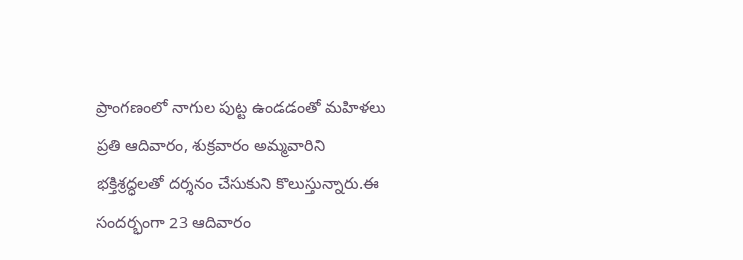ప్రాంగణంలో నాగుల పుట్ట ఉండడంతో మహిళలు ప్రతి ఆదివారం, శుక్రవారం అమ్మవారిని భక్తిశ్రద్ధలతో దర్శనం చేసుకుని కొలుస్తున్నారు.ఈ సందర్భంగా 23 ఆదివారం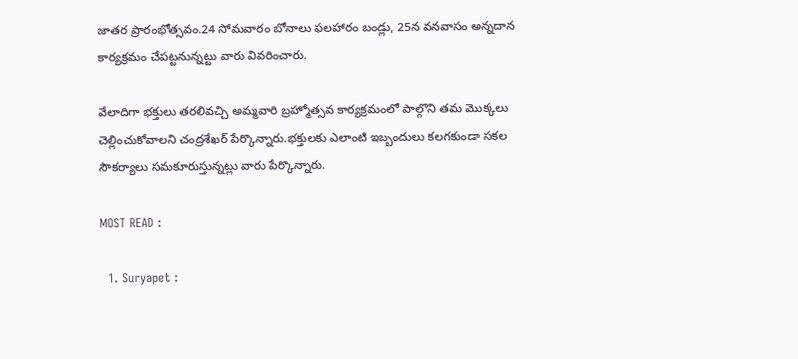జాతర ప్రారంభోత్సవం.24 సోమవారం బోనాలు ఫలహారం బండ్లు, 25న వనవాసం అన్నదాన కార్యక్రమం చేపట్టనున్నట్టు వారు వివరించారు.

వేలాదిగా భక్తులు తరలివచ్చి అమ్మవారి బ్రహ్మోత్సవ కార్యక్రమంలో పాల్గొని తమ మొక్కలు చెల్లించుకోవాలని చంద్రశేఖర్ పేర్కొన్నారు.భక్తులకు ఎలాంటి ఇబ్బందులు కలగకుండా సకల సౌకర్యాలు సమకూరుస్తున్నట్లు వారు పేర్కొన్నారు.

MOST READ :

  1. Suryapet :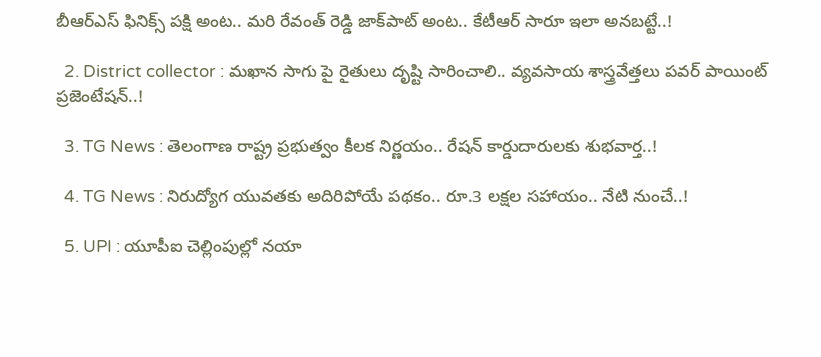బీఆర్ఎస్ ఫినిక్స్ పక్షి అంట.. మరి రేవంత్ రెడ్డి జాక్‌పాట్ అంట.. కేటీఆర్ సారూ ఇలా అనబట్టే..!

  2. District collector : మఖాన సాగు పై రైతులు దృష్టి సారించాలి.. వ్యవసాయ శాస్త్రవేత్తలు పవర్ పాయింట్ ప్రజెంటేషన్..!

  3. TG News : తెలంగాణ రాష్ట్ర ప్రభుత్వం కీలక నిర్ణయం.. రేషన్ కార్డుదారులకు శుభవార్త..!

  4. TG News : నిరుద్యోగ యువతకు అదిరిపోయే పథకం.. రూ.3 లక్షల సహాయం.. నేటి నుంచే..!

  5. UPI : యూపీఐ చెల్లింపుల్లో నయా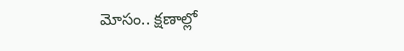మోసం.. క్షణాల్లో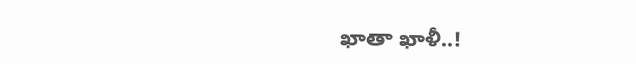ఖాతా ఖాళీ..!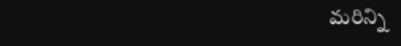మరిన్ని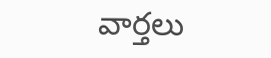వార్తలు